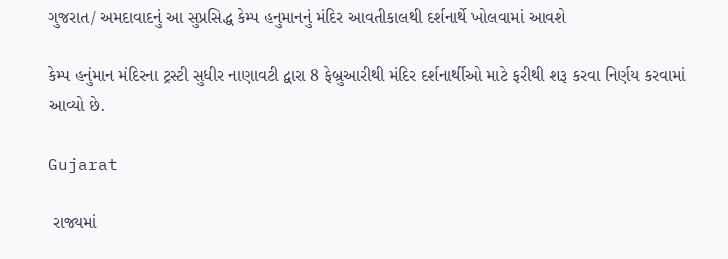ગુજરાત/ અમદાવાદનું આ સુપ્રસિદ્ધ કેમ્પ હનુમાનનું મંદિર આવતીકાલથી દર્શનાર્થે ખોલવામાં આવશે

કેમ્પ હનુંમાન મંદિરના ટ્રસ્ટી સુધીર નાણાવટી દ્વારા 8 ફેબ્રુઆરીથી મંદિર દર્શનાર્થીઓ માટે ફરીથી શરૂ કરવા નિર્ણય કરવામાં આવ્યો છે.

Gujarat

 રાજ્યમાં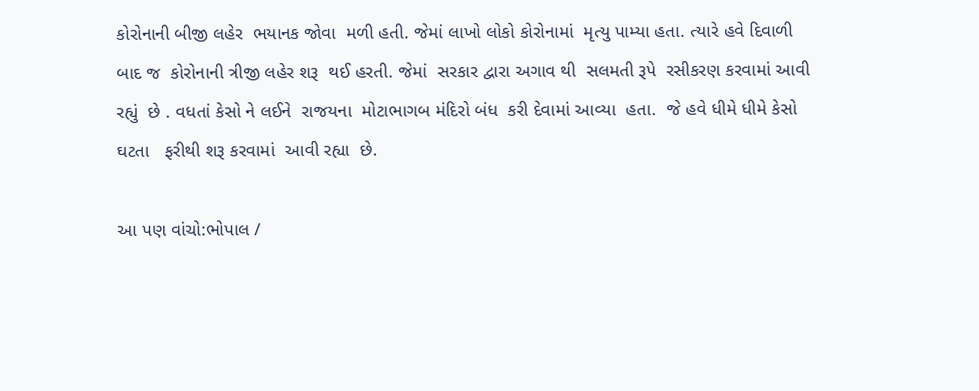કોરોનાની બીજી લહેર  ભયાનક જોવા  મળી હતી. જેમાં લાખો લોકો કોરોનામાં  મૃત્યુ પામ્યા હતા. ત્યારે હવે દિવાળી બાદ જ  કોરોનાની ત્રીજી લહેર શરૂ  થઈ હરતી. જેમાં  સરકાર દ્વારા અગાવ થી  સલમતી રૂપે  રસીકરણ કરવામાં આવી રહ્યું  છે . વધતાં કેસો ને લઈને  રાજયના  મોટાભાગબ મંદિરો બંધ  કરી દેવામાં આવ્યા  હતા.  જે હવે ધીમે ધીમે કેસો ઘટતા   ફરીથી શરૂ કરવામાં  આવી રહ્યા  છે.

આ પણ વાંચો:ભોપાલ /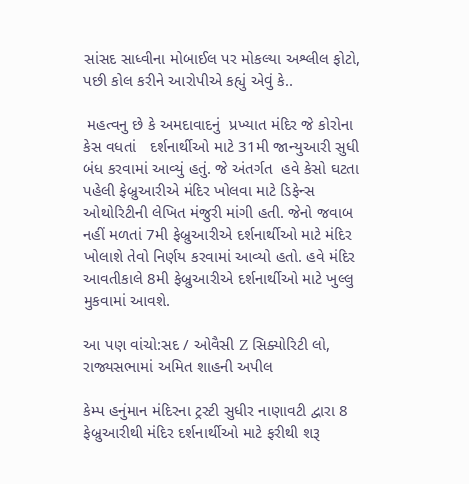સાંસદ સાધ્વીના મોબાઈલ પર મોકલ્યા અશ્લીલ ફોટો, પછી કોલ કરીને આરોપીએ કહ્યું એવું કે..

 મહત્વનુ છે કે અમદાવાદનું  પ્રખ્યાત મંદિર જે કોરોના કેસ વધતાં   દર્શનાર્થીઓ માટે 31મી જાન્યુઆરી સુધી બંધ કરવામાં આવ્યું હતું. જે અંતર્ગત  હવે કેસો ઘટતા   પહેલી ફેબ્રુઆરીએ મંદિર ખોલવા માટે ડિફેન્સ ઓથોરિટીની લેખિત મંજુરી માંગી હતી. જેનો જવાબ નહીં મળતાં 7મી ફેબ્રુઆરીએ દર્શનાર્થીઓ માટે મંદિર ખોલાશે તેવો નિર્ણય કરવામાં આવ્યો હતો. હવે મંદિર આવતીકાલે 8મી ફેબ્રુઆરીએ દર્શનાર્થીઓ માટે ખુલ્લુ મુકવામાં આવશે.

આ પણ વાંચો:સદ / ઓવૈસી Z સિક્યોરિટી લો, રાજ્યસભામાં અમિત શાહની અપીલ

કેમ્પ હનુંમાન મંદિરના ટ્રસ્ટી સુધીર નાણાવટી દ્વારા 8 ફેબ્રુઆરીથી મંદિર દર્શનાર્થીઓ માટે ફરીથી શરૂ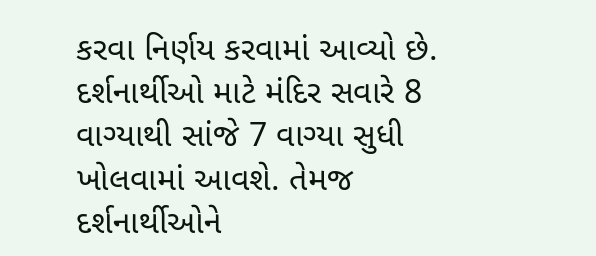કરવા નિર્ણય કરવામાં આવ્યો છે. દર્શનાર્થીઓ માટે મંદિર સવારે 8 વાગ્યાથી સાંજે 7 વાગ્યા સુધી ખોલવામાં આવશે. તેમજ દર્શનાર્થીઓને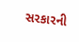સરકારની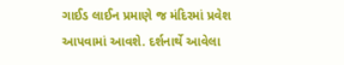ગાઈડ લાઈન પ્રમાણે જ મંદિરમાં પ્રવેશ આપવામાં આવશે. દર્શનાર્થે આવેલા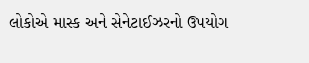લોકોએ માસ્ક અને સેનેટાઈઝરનો ઉપયોગ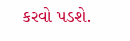કરવો પડશે.